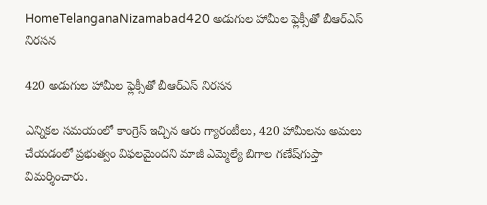HomeTelanganaNizamabad420 అడుగుల హామీల ఫ్లెక్సీతో బీఆర్‌ఎస్‌ నిరసన

420 అడుగుల హామీల ఫ్లెక్సీతో బీఆర్‌ఎస్‌ నిరసన

ఎన్నికల సమయంలో కాంగ్రెస్‌ ఇచ్చిన ఆరు గ్యారంటీలు, 420 హామీలను అమలు చేయడంలో ప్రభుత్వం విఫలమైందని మాజీ ఎమ్మెల్యే బిగాల గణేష్‌గుప్తా విమర్శించారు.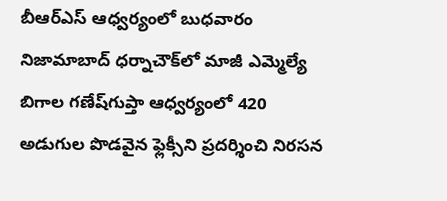బీఆర్‌ఎస్‌ ఆధ్వర్యంలో బుధవారం నిజామాబాద్‌ ధర్నాచౌక్‌లో మాజీ ఎమ్మెల్యే బిగాల గణేష్‌గుప్తా ఆధ్వర్యంలో 420 అడుగుల పొడవైన ఫ్లెక్సీని ప్రదర్శించి నిరసన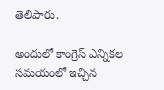తెలిపారు.

అందులో కాంగ్రెస్‌ ఎన్నికల సమయంలో ఇచ్చిన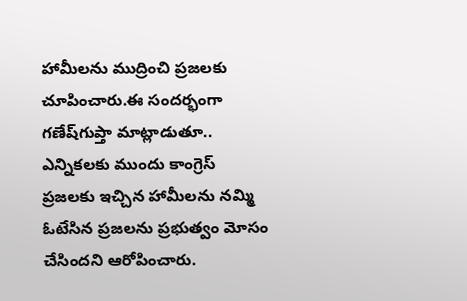హామీలను ముద్రించి ప్రజలకు చూపించారు.ఈ సందర్భంగా గణేష్‌గుప్తా మాట్లాడుతూ.. ఎన్నికలకు ముందు కాంగ్రెస్‌ ప్రజలకు ఇచ్చిన హామీలను నమ్మి ఓటేసిన ప్రజలను ప్రభుత్వం మోసం చేసిందని ఆరోపించారు.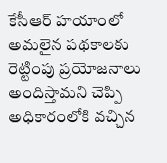కేసీఆర్‌ హయాంలో అమలైన పథకాలకు రెట్టింపు ప్రయోజనాలు అందిస్తామని చెప్పి అధికారంలోకి వచ్చిన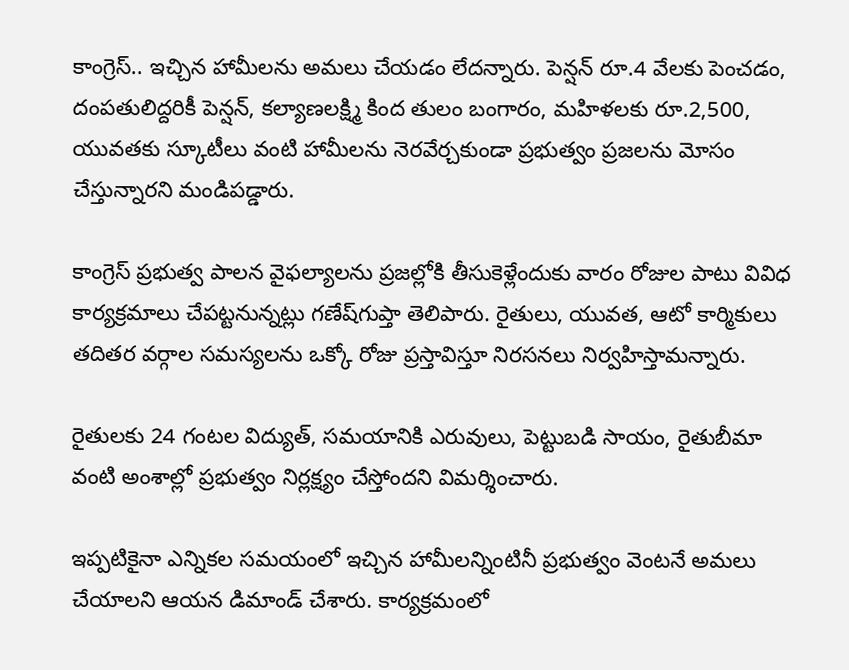కాంగ్రెస్‌.. ఇచ్చిన హామీలను అమలు చేయడం లేదన్నారు. పెన్షన్‌ రూ.4 వేలకు పెంచడం, దంపతులిద్దరికీ పెన్షన్‌, కల్యాణలక్ష్మి కింద తులం బంగారం, మహిళలకు రూ.2,500, యువతకు స్కూటీలు వంటి హామీలను నెరవేర్చకుండా ప్రభుత్వం ప్రజలను మోసం చేస్తున్నారని మండిపడ్డారు.

కాంగ్రెస్‌ ప్రభుత్వ పాలన వైఫల్యాలను ప్రజల్లోకి తీసుకెళ్లేందుకు వారం రోజుల పాటు వివిధ కార్యక్రమాలు చేపట్టనున్నట్లు గణేష్‌గుప్తా తెలిపారు. రైతులు, యువత, ఆటో కార్మికులు తదితర వర్గాల సమస్యలను ఒక్కో రోజు ప్రస్తావిస్తూ నిరసనలు నిర్వహిస్తామన్నారు.

రైతులకు 24 గంటల విద్యుత్‌, సమయానికి ఎరువులు, పెట్టుబడి సాయం, రైతుబీమా వంటి అంశాల్లో ప్రభుత్వం నిర్లక్ష్యం చేస్తోందని విమర్శించారు.

ఇప్పటికైనా ఎన్నికల సమయంలో ఇచ్చిన హామీలన్నింటినీ ప్రభుత్వం వెంటనే అమలు చేయాలని ఆయన డిమాండ్‌ చేశారు. కార్యక్రమంలో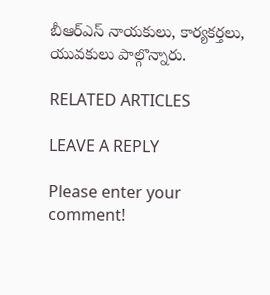బీఆర్‌ఎస్‌ నాయకులు, కార్యకర్తలు, యువకులు పాల్గొన్నారు.

RELATED ARTICLES

LEAVE A REPLY

Please enter your comment!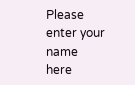Please enter your name here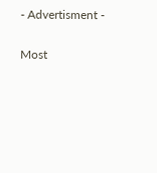- Advertisment -

Most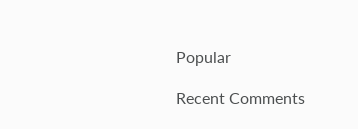Popular

Recent Comments